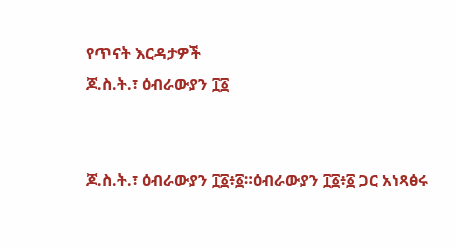የጥናት እርዳታዎች
ጆ.ስ.ት.፣ ዕብራውያን ፲፩


ጆ.ስ.ት.፣ ዕብራውያን ፲፩፥፩።ዕብራውያን ፲፩፥፩ ጋር አነጻፅሩ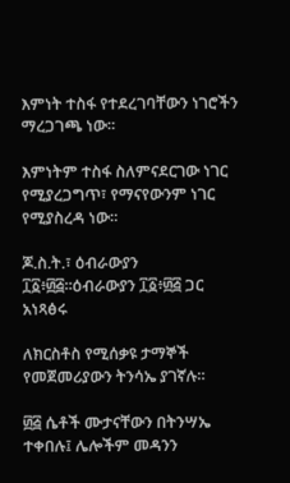እምነት ተስፋ የተደረገባቸውን ነገሮችን ማረጋገጫ ነው።

እምነትም ተስፋ ስለምናደርገው ነገር የሚያረጋግጥ፣ የማናየውንም ነገር የሚያስረዳ ነው።

ጆ.ስ.ት.፣ ዕብራውያን ፲፩፥፴፭።ዕብራውያን ፲፩፥፴፭ ጋር አነጻፅሩ

ለክርስቶስ የሚሰቃዩ ታማኞች የመጀመሪያውን ትንሳኤ ያገኛሉ።

፴፭ ሴቶች ሙታናቸውን በትንሣኤ ተቀበሉ፤ ሌሎችም መዳንን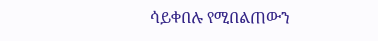ሳይቀበሉ የሚበልጠውን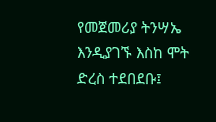የመጀመሪያ ትንሣኤ እንዲያገኙ እስከ ሞት ድረስ ተደበደቡ፤